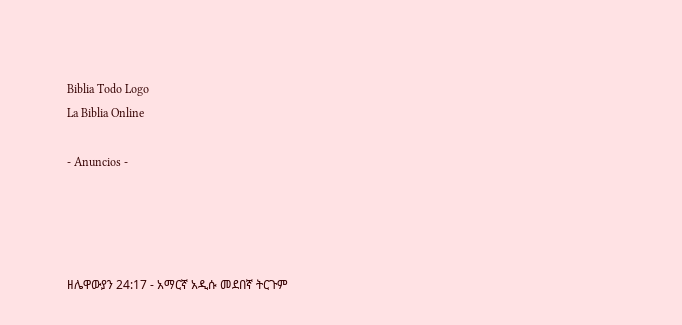Biblia Todo Logo
La Biblia Online

- Anuncios -




ዘሌዋውያን 24:17 - አማርኛ አዲሱ መደበኛ ትርጉም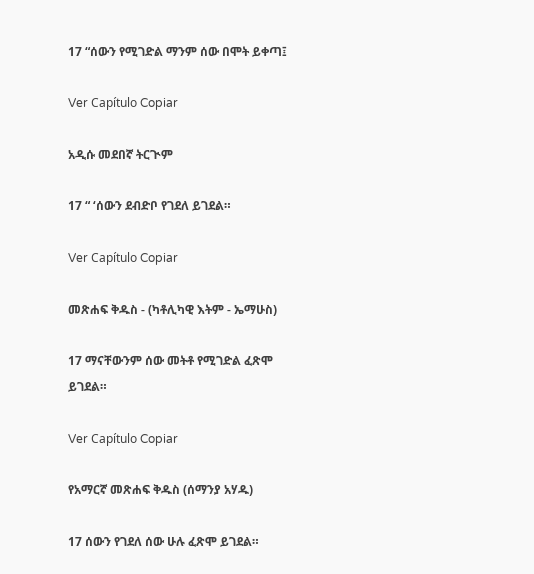17 “ሰውን የሚገድል ማንም ሰው በሞት ይቀጣ፤

Ver Capítulo Copiar

አዲሱ መደበኛ ትርጒም

17 “ ‘ሰውን ደብድቦ የገደለ ይገደል።

Ver Capítulo Copiar

መጽሐፍ ቅዱስ - (ካቶሊካዊ እትም - ኤማሁስ)

17 ማናቸውንም ሰው መትቶ የሚገድል ፈጽሞ ይገደል።

Ver Capítulo Copiar

የአማርኛ መጽሐፍ ቅዱስ (ሰማንያ አሃዱ)

17 ሰውን የገደለ ሰው ሁሉ ፈጽሞ ይገደል።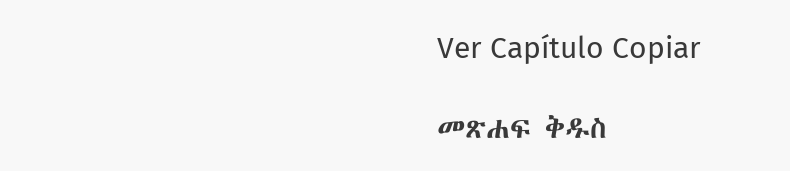Ver Capítulo Copiar

መጽሐፍ ቅዱስ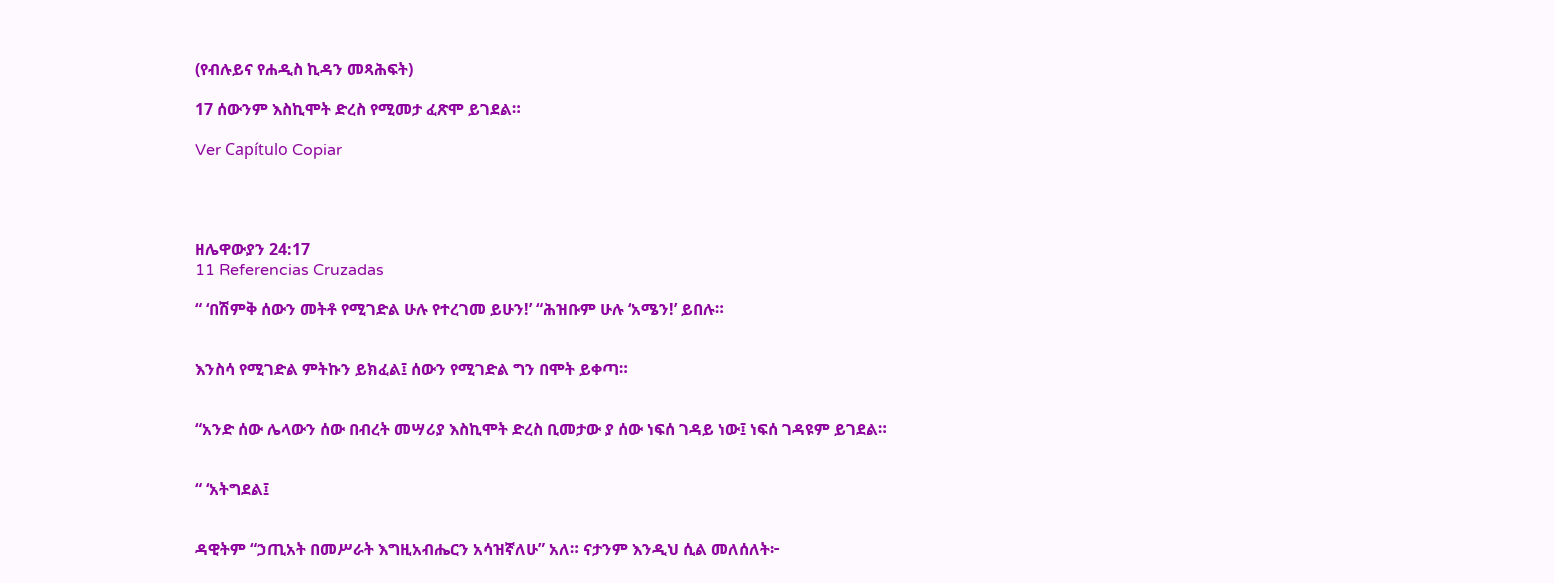(የብሉይና የሐዲስ ኪዳን መጻሕፍት)

17 ሰውንም እስኪሞት ድረስ የሚመታ ፈጽሞ ይገደል።

Ver Capítulo Copiar




ዘሌዋውያን 24:17
11 Referencias Cruzadas

“ ‘በሽምቅ ሰውን መትቶ የሚገድል ሁሉ የተረገመ ይሁን!’ “ሕዝቡም ሁሉ ‘አሜን!’ ይበሉ።


እንስሳ የሚገድል ምትኩን ይክፈል፤ ሰውን የሚገድል ግን በሞት ይቀጣ።


“አንድ ሰው ሌላውን ሰው በብረት መሣሪያ እስኪሞት ድረስ ቢመታው ያ ሰው ነፍሰ ገዳይ ነው፤ ነፍሰ ገዳዩም ይገደል።


“ ‘አትግደል፤


ዳዊትም “ኃጢአት በመሥራት እግዚአብሔርን አሳዝኛለሁ” አለ። ናታንም እንዲህ ሲል መለሰለት፦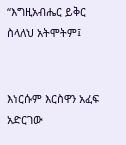“እግዚአብሔር ይቅር ስላለህ አትሞትም፤


እነርሱም እርስዋን አፈፍ አድርገው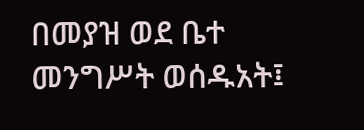በመያዝ ወደ ቤተ መንግሥት ወሰዱአት፤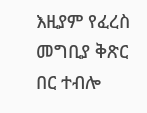እዚያም የፈረስ መግቢያ ቅጽር በር ተብሎ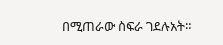በሚጠራው ስፍራ ገደሉአት።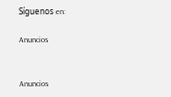Síguenos en:

Anuncios


Anuncios